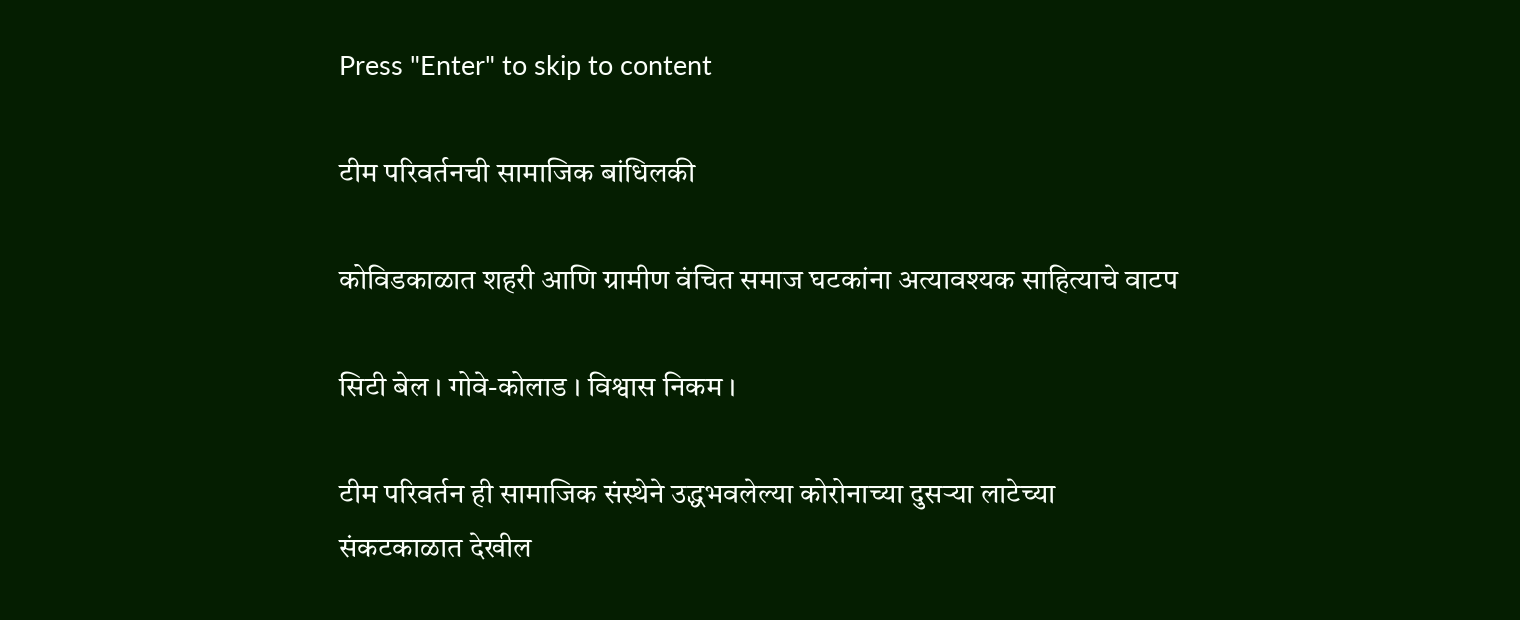Press "Enter" to skip to content

टीम परिवर्तनची सामाजिक बांधिलकी

कोविडकाळात शहरी आणि ग्रामीण वंचित समाज घटकांना अत्यावश्यक साहित्याचे वाटप

सिटी बेल । गोवे-कोलाड । विश्वास निकम ।

टीम परिवर्तन ही सामाजिक संस्थेने उद्धभवलेल्या कोरोनाच्या दुसऱ्या लाटेच्या संकटकाळात देखील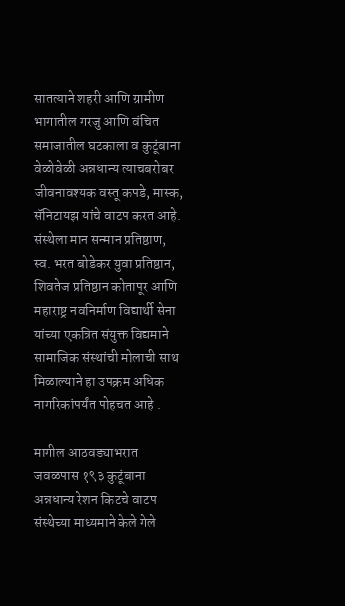सातत्याने शहरी आणि ग्रामीण भागातील गरजु आणि वंचित समाजातील घटकाला व कुटूंबाना वेळोवेळी अन्नधान्य त्याचबरोबर जीवनावश्यक वस्तू कपडे, मास्क, सॅनिटायझ यांचे वाटप करत आहे. संस्थेला मान सन्मान प्रतिष्ठाण, स्व. भरत बोडेकर युवा प्रतिष्ठान, शिवतेज प्रतिष्ठान कोतापूर आणि महाराष्ट्र नवनिर्माण विद्यार्थी सेना यांच्या एकत्रित संयुक्त विद्यमाने सामाजिक संस्थांची मोलाची साथ मिळाल्याने हा उपक्रम अधिक नागरिकांपर्यंत पोहचत आहे .

मागील आठवड्याभरात जवळपास १९३ कुटूंबाना अन्नधान्य रेशन किटचे वाटप संस्थेच्या माध्यमाने केले गेले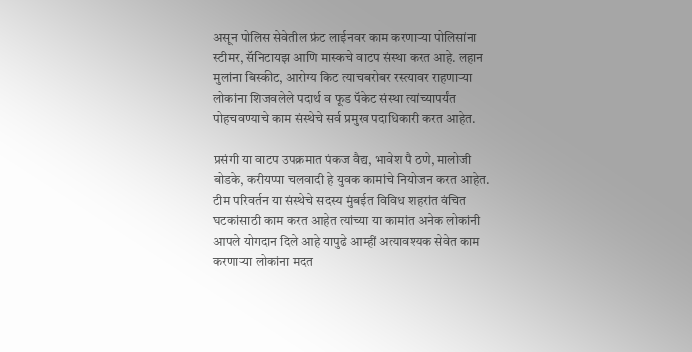असून पोलिस सेवेतील फ्रंट लाईनवर काम करणाऱ्या पोलिसांना स्टीमर, सॅनिटायझ आणि मास्कचे वाटप संस्था करत आहे. लहान मुलांना बिस्कीट, आरोग्य किट त्याचबरोबर रस्त्यावर राहणाऱ्या लोकांना शिजवलेले पदार्थ व फूड पॅकेट संस्था त्यांच्यापर्यंत पोहचवण्याचे काम संस्थेचे सर्व प्रमुख पदाधिकारी करत आहेत.

प्रसंगी या वाटप उपक्रमात पंकज वैद्य, भावेश पै ठणे, मालोजी बोडके, करीयप्पा चलवादी हे युवक कामांचे नियोजन करत आहेत. टीम परिवर्तन या संस्थेचे सदस्य मुंबईत विविध शहरांत वंचित घटकांसाठी काम करत आहेत त्यांच्या या कामांत अनेक लोकांनी आपले योगदान दिले आहे यापुढे आम्हीं अत्यावश्यक सेवेत काम करणाऱ्या लोकांना मदत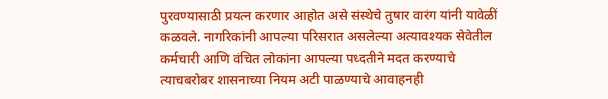पुरवण्यासाठी प्रयत्न करणार आहोत असे संस्थेचे तुषार वारंग यांनी यावेळीं कळवले. नागरिकांनी आपल्या परिसरात असलेल्या अत्यावश्यक सेवेतील कर्मचारी आणि वंचित लोकांना आपल्या पध्दतीने मदत करण्याचे त्याचबरोबर शासनाच्या नियम अटी पाळण्याचे आवाहनही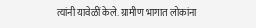त्यांनी यावेळीं केले. ग्रामीण भागात लोकांना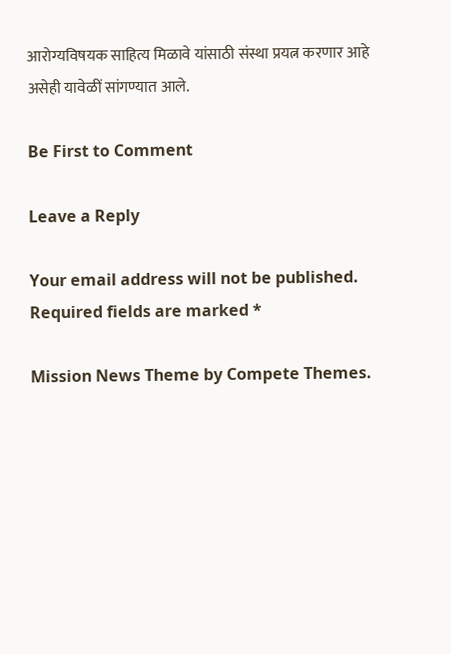आरोग्यविषयक साहित्य मिळावे यांसाठी संस्था प्रयत्न करणार आहे असेही यावेळीं सांगण्यात आले.

Be First to Comment

Leave a Reply

Your email address will not be published. Required fields are marked *

Mission News Theme by Compete Themes.